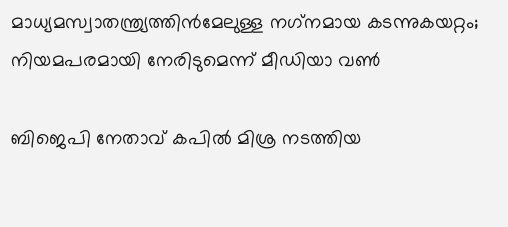മാധ്യമസ്വാതന്ത്ര്യത്തിന്‍മേലുള്ള നഗ്‌നമായ കടന്നുകയറ്റം; നിയമപരമായി നേരിടുമെന്ന് മീഡിയാ വണ്‍

ബിജെപി നേതാവ് കപില്‍ മിശ്ര നടത്തിയ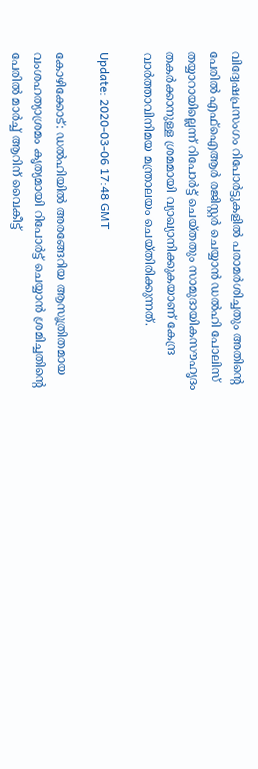വിദ്വേഷപ്രസംഗം റിപോര്‍ട്ടുകളില്‍ പരാമര്‍ശിച്ചതും അതിന്റെ പേരില്‍ എഫ്‌ഐആര്‍ രജിസ്റ്റര്‍ ചെയ്യാന്‍ ഡല്‍ഹി പോലിസ് തയ്യാറായില്ലെന്ന് റിപോര്‍ട്ട് ചെയ്തതും സാമുദായികസൗഹൃദം തകര്‍ക്കാനുള്ള ശ്രമമായി വ്യാഖ്യാനിക്കുകയാണ് കേന്ദ്ര വാര്‍ത്താവിനിമയ മന്ത്രാലയം ചെയ്തിരിക്കുന്നത്.

Update: 2020-03-06 17:48 GMT

കോഴിക്കോട്: ഡല്‍ഹിയില്‍ അരങ്ങേറിയ ആസൂത്രിതമായ വംശഹത്യാശ്രമം കൃത്യമായി റിപോര്‍ട്ട് ചെയ്യാന്‍ ശ്രമിച്ചതിന്റെ പേരില്‍ മാര്‍ച്ച് ആറിന് വൈകീട്ട്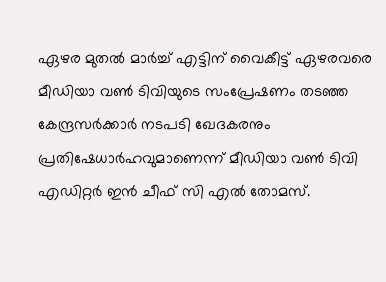ഏഴര മുതല്‍ മാര്‍ച്ച് എട്ടിന് വൈകീട്ട് ഏഴരവരെ മീഡിയാ വണ്‍ ടിവിയുടെ സംപ്രേഷണം തടഞ്ഞ കേന്ദ്രസര്‍ക്കാര്‍ നടപടി ഖേദകരനും പ്രതിഷേധാര്‍ഹവുമാണെന്ന് മീഡിയാ വണ്‍ ടിവി എഡിറ്റര്‍ ഇന്‍ ചീഫ് സി എല്‍ തോമസ്.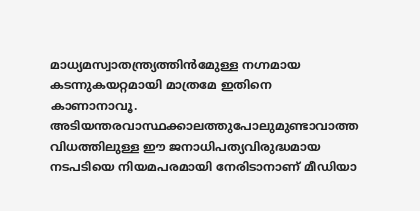മാധ്യമസ്വാതന്ത്ര്യത്തിന്‍മേുള്ള നഗ്നമായ കടന്നുകയറ്റമായി മാത്രമേ ഇതിനെ കാണാനാവൂ. അടിയന്തരവാസ്ഥക്കാലത്തുപോലുമുണ്ടാവാത്ത വിധത്തിലുള്ള ഈ ജനാധിപത്യവിരുദ്ധമായ നടപടിയെ നിയമപരമായി നേരിടാനാണ് മീഡിയാ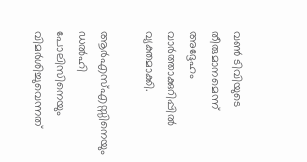വണ്‍ ടിവിയുടെ തീരുമാനമെന്ന് അദ്ദേഹം വാര്‍ത്താക്കുറിപ്പില്‍ വ്യക്തമാക്കി.

ആര്‍എസ്എസ്സിനെയും ഡല്‍ഹി പോലിസിനെയും വിമര്‍ശിച്ചുവെന്നത്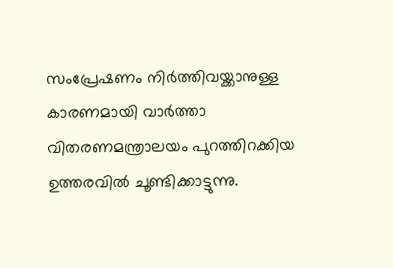സംപ്രേഷണം നിര്‍ത്തിവയ്ക്കാനുള്ള കാരണമായി വാര്‍ത്താ വിതരണമന്ത്രാലയം പുറത്തിറക്കിയ ഉത്തരവില്‍ ചൂണ്ടിക്കാട്ടുന്നു.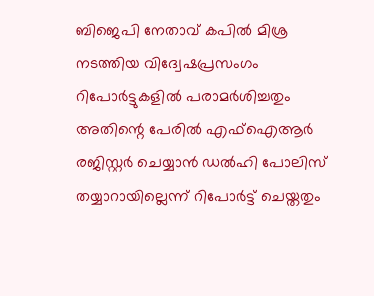ബിജെപി നേതാവ് കപില്‍ മിശ്ര നടത്തിയ വിദ്വേഷപ്രസംഗം റിപോര്‍ട്ടുകളില്‍ പരാമര്‍ശിച്ചതും അതിന്റെ പേരില്‍ എഫ്‌ഐആര്‍ രജിസ്റ്റര്‍ ചെയ്യാന്‍ ഡല്‍ഹി പോലിസ് തയ്യാറായില്ലെന്ന് റിപോര്‍ട്ട് ചെയ്തതും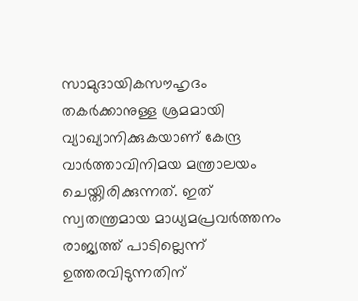സാമുദായികസൗഹൃദം തകര്‍ക്കാനുള്ള ശ്രമമായി വ്യാഖ്യാനിക്കുകയാണ് കേന്ദ്ര വാര്‍ത്താവിനിമയ മന്ത്രാലയം ചെയ്തിരിക്കുന്നത്. ഇത് സ്വതന്ത്രമായ മാധ്യമപ്രവര്‍ത്തനം രാജ്യത്ത് പാടില്ലെന്ന് ഉത്തരവിടുന്നതിന്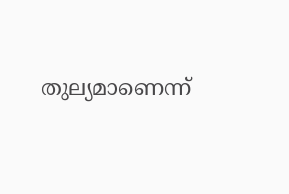തുല്യമാണെന്ന്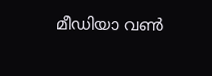മീഡിയാ വണ്‍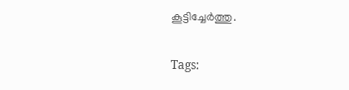കൂട്ടിച്ചേര്‍ത്തു.

Tags: